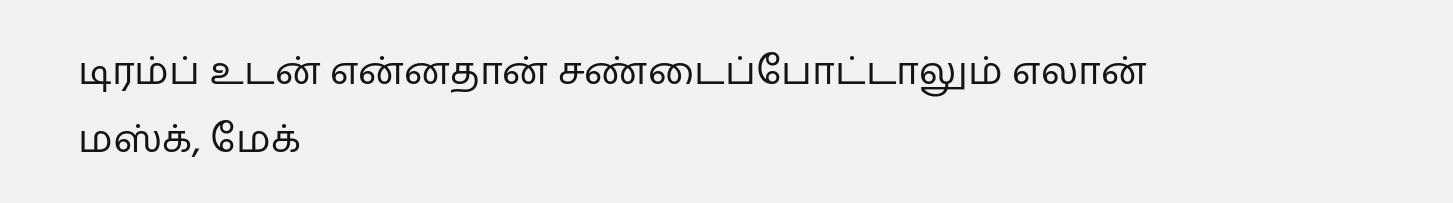டிரம்ப் உடன் என்னதான் சண்டைப்போட்டாலும் எலான் மஸ்க், மேக்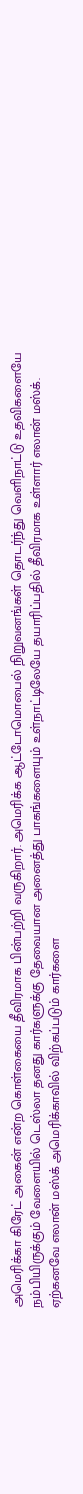அமெரிக்கா கிரேட் அகைன் என்ற கொள்கையை தீவிரமாக பின்பற்றி வருகிறார். அமெரிக்க ஆட்டோமொபைல் நிறுவனங்கள் தொடர்ந்து வெளிநாட்டு உதவிகளையே நம்பியிருக்கும் வேளையில் டெஸ்லா தனது கார்களுக்கு தேவையான அனைத்து பாகங்களையும் உள்நாட்டிலேயே தயாரிப்பதில் தீவிரமாக உள்ளார் எலான் மஸ்க்.
ஏற்கனவே எலான் மஸ்க் அமெரிக்காவில் விற்கப்படும் கார்களை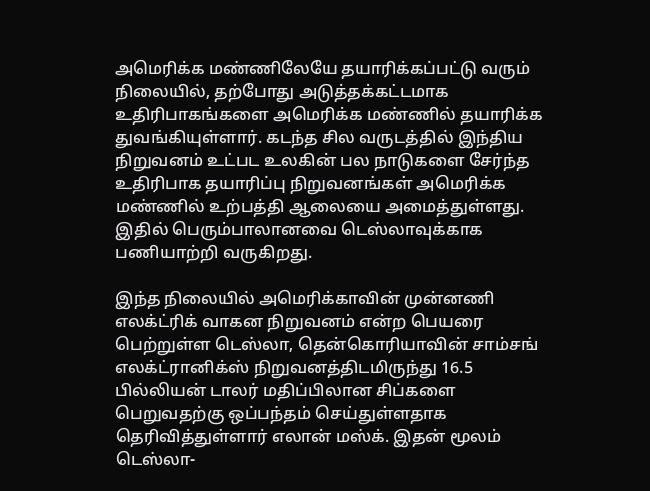அமெரிக்க மண்ணிலேயே தயாரிக்கப்பட்டு வரும் நிலையில், தற்போது அடுத்தக்கட்டமாக உதிரிபாகங்களை அமெரிக்க மண்ணில் தயாரிக்க துவங்கியுள்ளார். கடந்த சில வருடத்தில் இந்திய நிறுவனம் உட்பட உலகின் பல நாடுகளை சேர்ந்த உதிரிபாக தயாரிப்பு நிறுவனங்கள் அமெரிக்க மண்ணில் உற்பத்தி ஆலையை அமைத்துள்ளது. இதில் பெரும்பாலானவை டெஸ்லாவுக்காக பணியாற்றி வருகிறது.

இந்த நிலையில் அமெரிக்காவின் முன்னணி எலக்ட்ரிக் வாகன நிறுவனம் என்ற பெயரை பெற்றுள்ள டெஸ்லா, தென்கொரியாவின் சாம்சங் எலக்ட்ரானிக்ஸ் நிறுவனத்திடமிருந்து 16.5 பில்லியன் டாலர் மதிப்பிலான சிப்களை பெறுவதற்கு ஒப்பந்தம் செய்துள்ளதாக தெரிவித்துள்ளார் எலான் மஸ்க். இதன் மூலம் டெஸ்லா-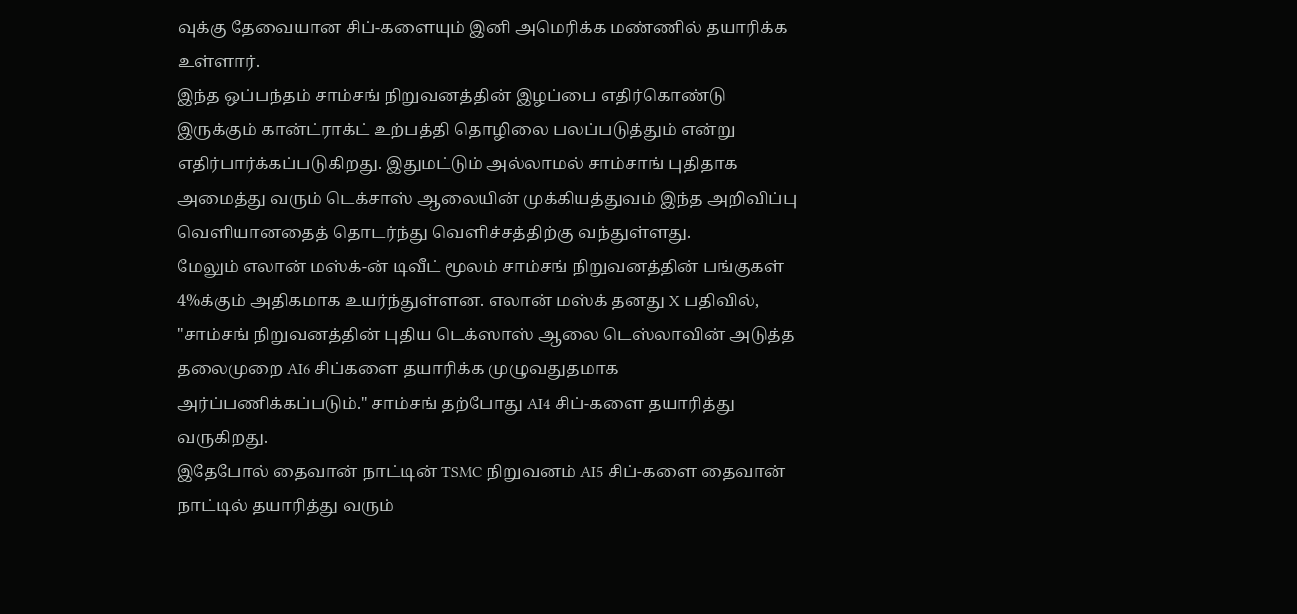வுக்கு தேவையான சிப்-களையும் இனி அமெரிக்க மண்ணில் தயாரிக்க உள்ளார்.
இந்த ஒப்பந்தம் சாம்சங் நிறுவனத்தின் இழப்பை எதிர்கொண்டு இருக்கும் கான்ட்ராக்ட் உற்பத்தி தொழிலை பலப்படுத்தும் என்று எதிர்பார்க்கப்படுகிறது. இதுமட்டும் அல்லாமல் சாம்சாங் புதிதாக அமைத்து வரும் டெக்சாஸ் ஆலையின் முக்கியத்துவம் இந்த அறிவிப்பு வெளியானதைத் தொடர்ந்து வெளிச்சத்திற்கு வந்துள்ளது.
மேலும் எலான் மஸ்க்-ன் டிவீட் மூலம் சாம்சங் நிறுவனத்தின் பங்குகள் 4%க்கும் அதிகமாக உயர்ந்துள்ளன. எலான் மஸ்க் தனது X பதிவில், "சாம்சங் நிறுவனத்தின் புதிய டெக்ஸாஸ் ஆலை டெஸ்லாவின் அடுத்த தலைமுறை AI6 சிப்களை தயாரிக்க முழுவதுதமாக அர்ப்பணிக்கப்படும்." சாம்சங் தற்போது AI4 சிப்-களை தயாரித்து வருகிறது.
இதேபோல் தைவான் நாட்டின் TSMC நிறுவனம் AI5 சிப்-களை தைவான் நாட்டில் தயாரித்து வரும்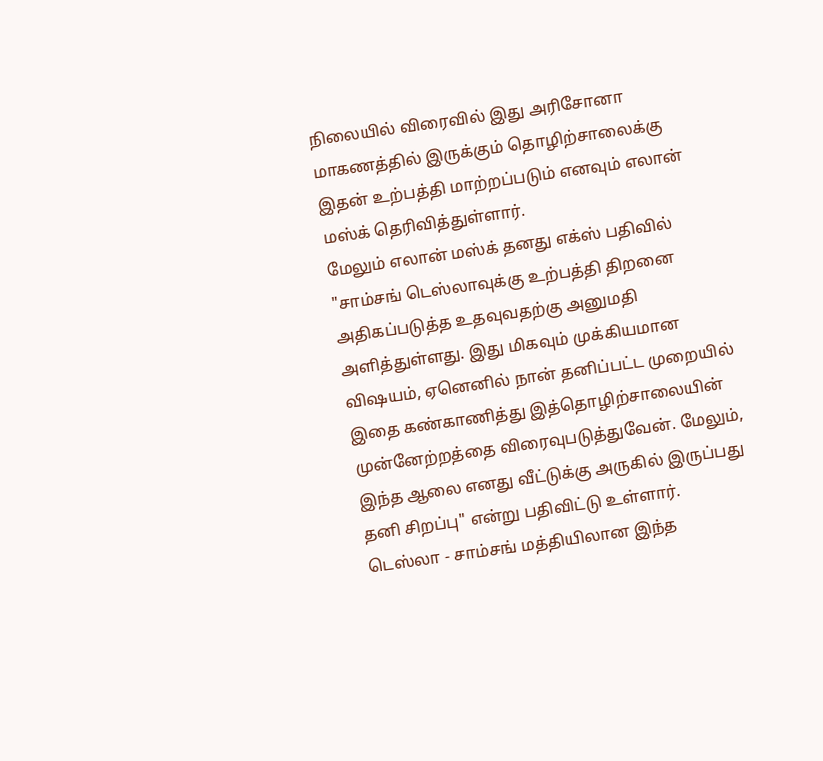நிலையில் விரைவில் இது அரிசோனா மாகணத்தில் இருக்கும் தொழிற்சாலைக்கு இதன் உற்பத்தி மாற்றப்படும் எனவும் எலான் மஸ்க் தெரிவித்துள்ளார்.
மேலும் எலான் மஸ்க் தனது எக்ஸ் பதிவில் "சாம்சங் டெஸ்லாவுக்கு உற்பத்தி திறனை அதிகப்படுத்த உதவுவதற்கு அனுமதி அளித்துள்ளது. இது மிகவும் முக்கியமான விஷயம், ஏனெனில் நான் தனிப்பட்ட முறையில் இதை கண்காணித்து இத்தொழிற்சாலையின் முன்னேற்றத்தை விரைவுபடுத்துவேன். மேலும், இந்த ஆலை எனது வீட்டுக்கு அருகில் இருப்பது தனி சிறப்பு" என்று பதிவிட்டு உள்ளார்.
டெஸ்லா - சாம்சங் மத்தியிலான இந்த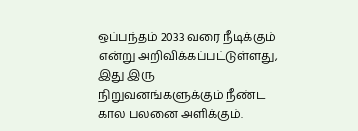ஒப்பந்தம் 2033 வரை நீடிக்கும் என்று அறிவிக்கப்பட்டுள்ளது, இது இரு நிறுவனங்களுக்கும் நீண்ட கால பலனை அளிக்கும்.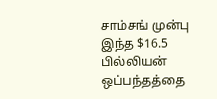சாம்சங் முன்பு இந்த $16.5 பில்லியன் ஒப்பந்தத்தை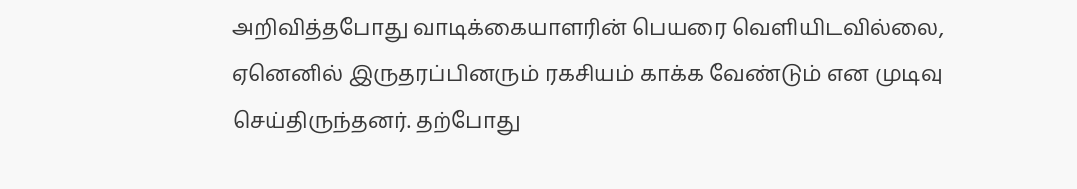அறிவித்தபோது வாடிக்கையாளரின் பெயரை வெளியிடவில்லை, ஏனெனில் இருதரப்பினரும் ரகசியம் காக்க வேண்டும் என முடிவு செய்திருந்தனர். தற்போது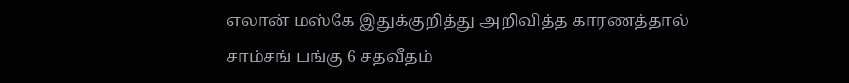எலான் மஸ்கே இதுக்குறித்து அறிவித்த காரணத்தால் சாம்சங் பங்கு 6 சதவீதம்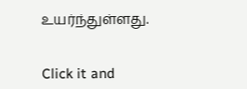உயர்ந்துள்ளது.


Click it and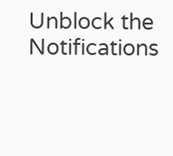Unblock the Notifications